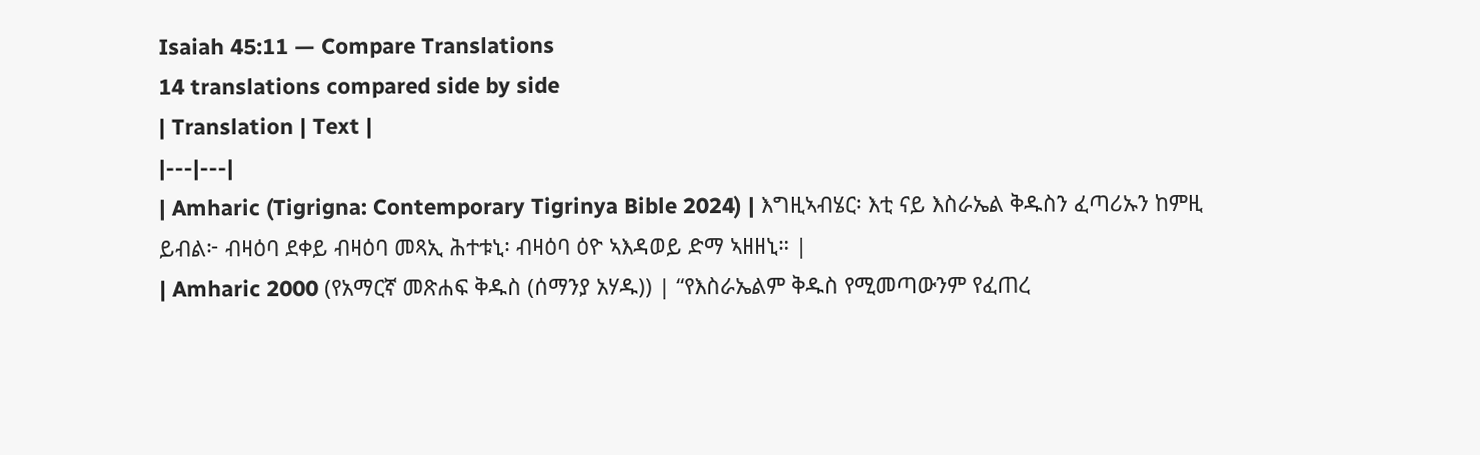Isaiah 45:11 — Compare Translations
14 translations compared side by side
| Translation | Text |
|---|---|
| Amharic (Tigrigna: Contemporary Tigrinya Bible 2024) | እግዚኣብሄር፡ እቲ ናይ እስራኤል ቅዱስን ፈጣሪኡን ከምዚ ይብል፦ ብዛዕባ ደቀይ ብዛዕባ መጻኢ ሕተቱኒ፡ ብዛዕባ ዕዮ ኣእዳወይ ድማ ኣዘዘኒ። |
| Amharic 2000 (የአማርኛ መጽሐፍ ቅዱስ (ሰማንያ አሃዱ)) | “የእስራኤልም ቅዱስ የሚመጣውንም የፈጠረ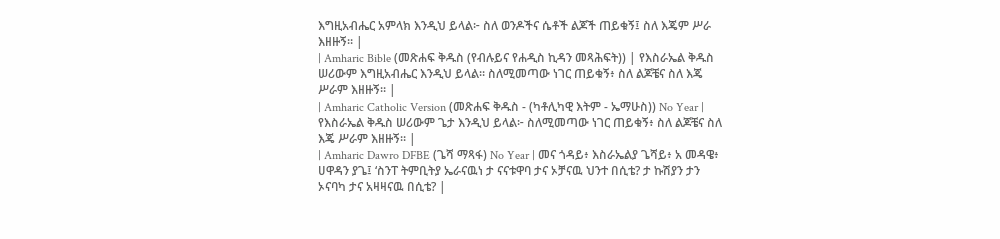እግዚአብሔር አምላክ እንዲህ ይላል፦ ስለ ወንዶችና ሴቶች ልጆች ጠይቁኝ፤ ስለ እጄም ሥራ እዘዙኝ። |
| Amharic Bible (መጽሐፍ ቅዱስ (የብሉይና የሐዲስ ኪዳን መጻሕፍት)) | የእስራኤል ቅዱስ ሠሪውም እግዚአብሔር እንዲህ ይላል። ስለሚመጣው ነገር ጠይቁኝ፥ ስለ ልጆቼና ስለ እጄ ሥራም እዘዙኝ። |
| Amharic Catholic Version (መጽሐፍ ቅዱስ - (ካቶሊካዊ እትም - ኤማሁስ)) No Year | የእስራኤል ቅዱስ ሠሪውም ጌታ እንዲህ ይላል፦ ስለሚመጣው ነገር ጠይቁኝ፥ ስለ ልጆቼና ስለ እጄ ሥራም እዘዙኝ። |
| Amharic Dawro DFBE (ጌሻ ማጻፋ) No Year | መና ጎዳይ፥ እስራኤልያ ጌሻይ፥ አ መዳዌ፥ ሀዋዳን ያጌ፤ ‘ስንፐ ትምቢትያ ኤራናዉነ ታ ናናቱዋባ ታና ኦቻናዉ ህንተ በሲቴ? ታ ኩሽያን ታን ኦናባካ ታና አዛዛናዉ በሲቴ? |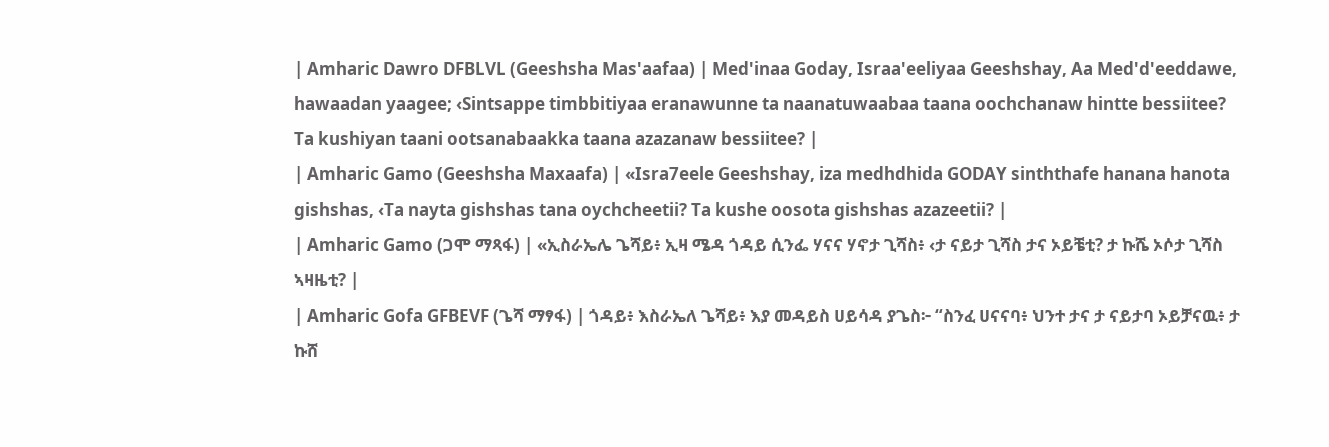| Amharic Dawro DFBLVL (Geeshsha Mas'aafaa) | Med'inaa Goday, Israa'eeliyaa Geeshshay, Aa Med'd'eeddawe, hawaadan yaagee; ‹Sintsappe timbbitiyaa eranawunne ta naanatuwaabaa taana oochchanaw hintte bessiitee? Ta kushiyan taani ootsanabaakka taana azazanaw bessiitee? |
| Amharic Gamo (Geeshsha Maxaafa) | «Isra7eele Geeshshay, iza medhdhida GODAY sinththafe hanana hanota gishshas, ‹Ta nayta gishshas tana oychcheetii? Ta kushe oosota gishshas azazeetii? |
| Amharic Gamo (ጋሞ ማጻፋ) | «ኢስራኤሌ ጌሻይ፥ ኢዛ ሜዳ ጎዳይ ሲንፌ ሃናና ሃኖታ ጊሻስ፥ ‹ታ ናይታ ጊሻስ ታና ኦይቼቲ? ታ ኩሼ ኦሶታ ጊሻስ ኣዛዜቲ? |
| Amharic Gofa GFBEVF (ጌሻ ማፃፋ) | ጎዳይ፥ እስራኤለ ጌሻይ፥ እያ መዳይስ ሀይሳዳ ያጌስ፦ “ስንፈ ሀናናባ፥ ህንተ ታና ታ ናይታባ ኦይቻናዉ፥ ታ ኩሸ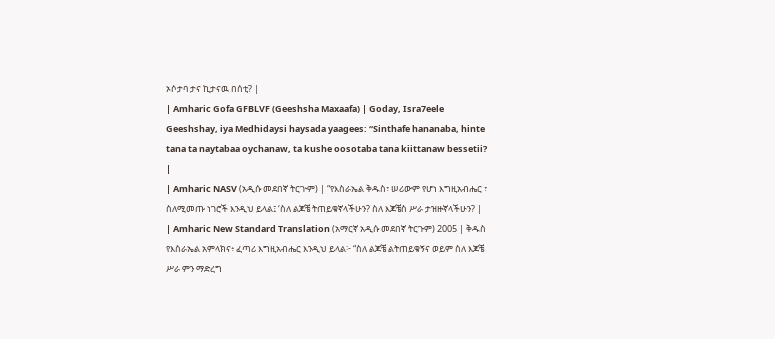ኦሶታባ ታና ኪታናዉ በሰቲ? |
| Amharic Gofa GFBLVF (Geeshsha Maxaafa) | Goday, Isra7eele Geeshshay, iya Medhidaysi haysada yaagees: “Sinthafe hananaba, hinte tana ta naytabaa oychanaw, ta kushe oosotaba tana kiittanaw bessetii? |
| Amharic NASV (አዲሱ መደበኛ ትርጒም) | “የእስራኤል ቅዱስ፣ ሠሪውም የሆነ እግዚአብሔር ፣ ስለሚመጡ ነገሮች እንዲህ ይላል፤ ‘ስለ ልጆቼ ትጠይቁኛላችሁን? ስለ እጆቼስ ሥራ ታዝዙኛላችሁን? |
| Amharic New Standard Translation (አማርኛ አዲሱ መደበኛ ትርጉም) 2005 | ቅዱስ የእስራኤል አምላክና፥ ፈጣሪ እግዚአብሔር እንዲህ ይላል፦ “ስለ ልጆቼ ልትጠይቁኝና ወይም ስለ እጆቼ ሥራ ምን ማድረግ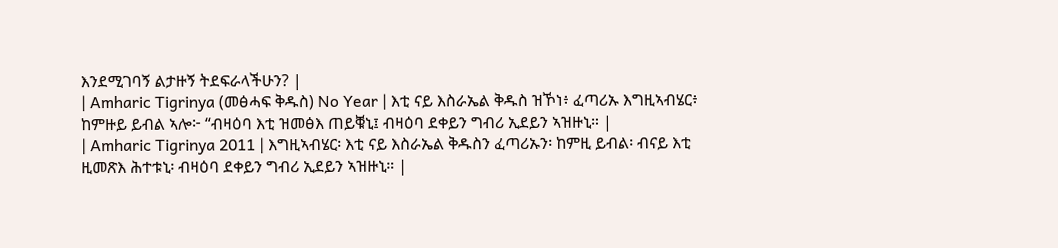እንደሚገባኝ ልታዙኝ ትደፍራላችሁን? |
| Amharic Tigrinya (መፅሓፍ ቅዱስ) No Year | እቲ ናይ እስራኤል ቅዱስ ዝኾነ፥ ፈጣሪኡ እግዚኣብሄር፥ ከምዙይ ይብል ኣሎ፦ “ብዛዕባ እቲ ዝመፅእ ጠይቑኒ፤ ብዛዕባ ደቀይን ግብሪ ኢደይን ኣዝዙኒ። |
| Amharic Tigrinya 2011 | እግዚኣብሄር፡ እቲ ናይ እስራኤል ቅዱስን ፈጣሪኡን፡ ከምዚ ይብል፡ ብናይ እቲ ዚመጽእ ሕተቱኒ፡ ብዛዕባ ደቀይን ግብሪ ኢደይን ኣዝዙኒ። |